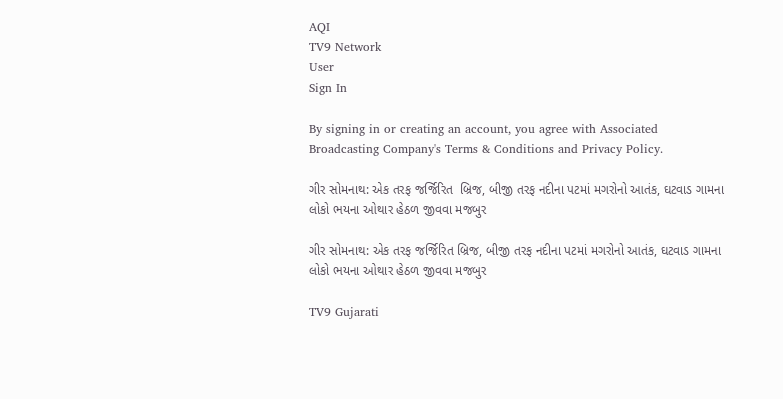AQI
TV9 Network
User
Sign In

By signing in or creating an account, you agree with Associated Broadcasting Company's Terms & Conditions and Privacy Policy.

ગીર સોમનાથ: એક તરફ જર્જિરિત  બ્રિજ, બીજી તરફ નદીના પટમાં મગરોનો આતંક, ઘટવાડ ગામના લોકો ભયના ઓથાર હેઠળ જીવવા મજબુર

ગીર સોમનાથ: એક તરફ જર્જિરિત બ્રિજ, બીજી તરફ નદીના પટમાં મગરોનો આતંક, ઘટવાડ ગામના લોકો ભયના ઓથાર હેઠળ જીવવા મજબુર

TV9 Gujarati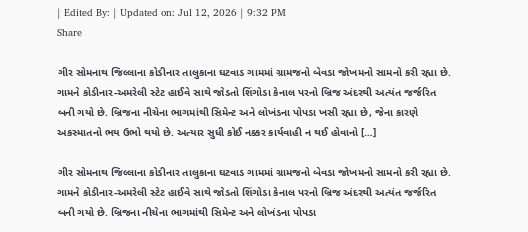| Edited By: | Updated on: Jul 12, 2026 | 9:32 PM
Share

ગીર સોમનાથ જિલ્લાના કોડીનાર તાલુકાના ઘટવાડ ગામમાં ગ્રામજનો બેવડા જોખમનો સામનો કરી રહ્યા છે. ગામને કોડીનાર-અમરેલી સ્ટેટ હાઈવે સાથે જોડતો શિંગોડા કેનાલ પરનો બ્રિજ અંદરથી અત્યંત જર્જરિત બની ગયો છે. બ્રિજના નીચેના ભાગમાંથી સિમેન્ટ અને લોખંડના પોપડા ખસી રહ્યા છે, જેના કારણે અકસ્માતનો ભય ઉભો થયો છે. અત્યાર સુધી કોઈ નક્કર કાર્યવાહી ન થઈ હોવાનો […]

ગીર સોમનાથ જિલ્લાના કોડીનાર તાલુકાના ઘટવાડ ગામમાં ગ્રામજનો બેવડા જોખમનો સામનો કરી રહ્યા છે. ગામને કોડીનાર-અમરેલી સ્ટેટ હાઈવે સાથે જોડતો શિંગોડા કેનાલ પરનો બ્રિજ અંદરથી અત્યંત જર્જરિત બની ગયો છે. બ્રિજના નીચેના ભાગમાંથી સિમેન્ટ અને લોખંડના પોપડા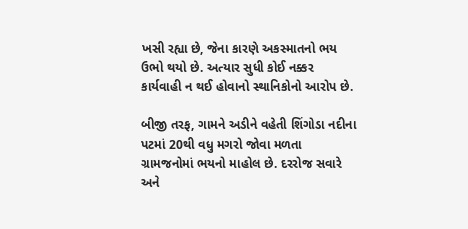ખસી રહ્યા છે, જેના કારણે અકસ્માતનો ભય ઉભો થયો છે. અત્યાર સુધી કોઈ નક્કર કાર્યવાહી ન થઈ હોવાનો સ્થાનિકોનો આરોપ છે.

બીજી તરફ, ગામને અડીને વહેતી શિંગોડા નદીના પટમાં 20થી વધુ મગરો જોવા મળતા ગ્રામજનોમાં ભયનો માહોલ છે. દરરોજ સવારે અને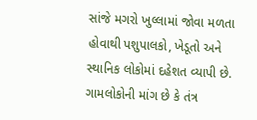સાંજે મગરો ખુલ્લામાં જોવા મળતા હોવાથી પશુપાલકો, ખેડૂતો અને સ્થાનિક લોકોમાં દહેશત વ્યાપી છે. ગામલોકોની માંગ છે કે તંત્ર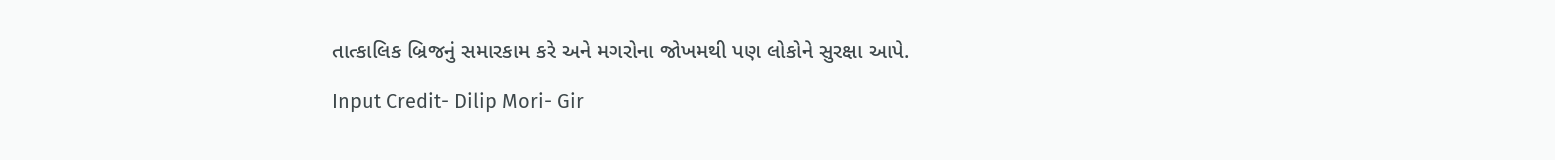તાત્કાલિક બ્રિજનું સમારકામ કરે અને મગરોના જોખમથી પણ લોકોને સુરક્ષા આપે.

Input Credit- Dilip Mori- Gir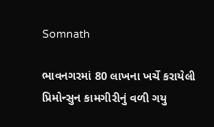Somnath

ભાવનગરમાં 80 લાખના ખર્ચે કરાયેલી પ્રિમોન્સુન કામગીરીનું વળી ગયુ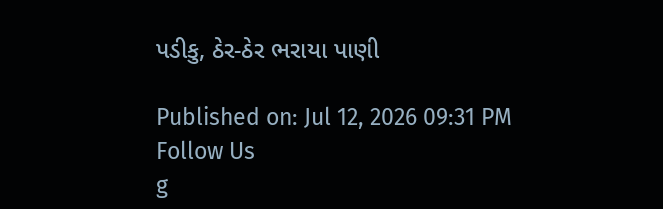પડીકુ, ઠેર-ઠેર ભરાયા પાણી

Published on: Jul 12, 2026 09:31 PM
Follow Us
g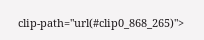clip-path="url(#clip0_868_265)">